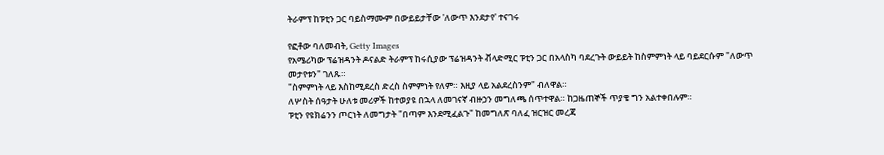ትራምፕ ከፑቲን ጋር ባይስማሙም በውይይታቸው 'ለውጥ እንደታየ' ተናገሩ

የፎቶው ባለመብት, Getty Images
የአሜሪካው ፕሬዝዳንት ዶናልድ ትራምፕ ከሩሲያው ፕሬዝዳንት ቭላድሚር ፑቲን ጋር በአላስካ ባደረጉት ውይይት ከስምምነት ላይ ባይደርሱም "ለውጥ መታየቱን" ገለጹ።
"ስምምነት ላይ እስከሚደረስ ድረስ ስምምነት የለም። እዚያ ላይ አልደረስንም" ብለዋል።
ለሦስት ሰዓታት ሁለቱ መሪዎች ከተወያዩ በኋላ ለመገናኛ ብዙኃን መግለጫ ሰጥተዋል። ከጋዜጠኞች ጥያቄ ግን አልተቀበሉም።
ፑቲን የዩክሬንን ጦርነት ለመግታት "በጣም እንደሚፈልጉ" ከመግለጽ ባለፈ ዝርዝር መረጃ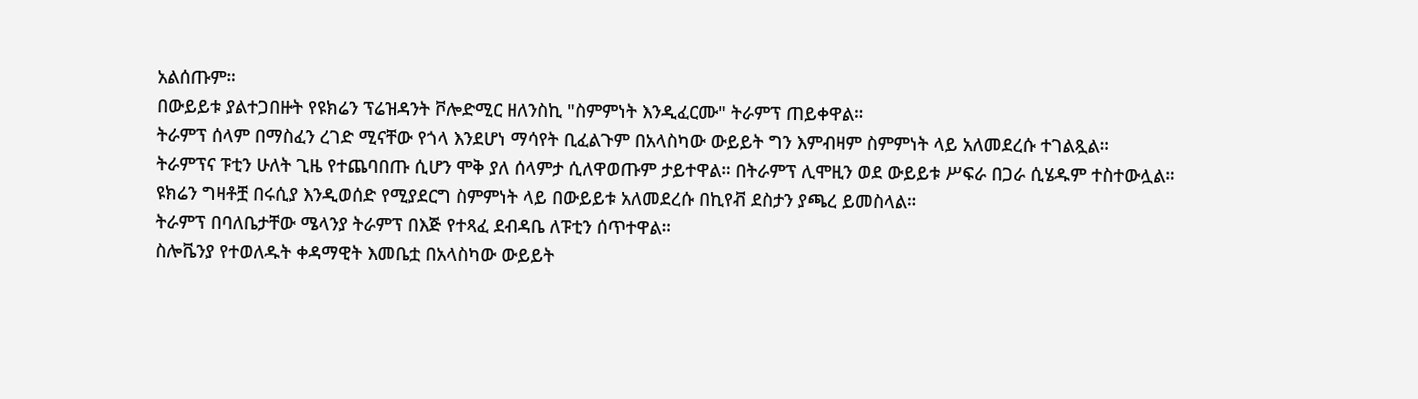አልሰጡም።
በውይይቱ ያልተጋበዙት የዩክሬን ፕሬዝዳንት ቮሎድሚር ዘለንስኪ "ስምምነት እንዲፈርሙ" ትራምፕ ጠይቀዋል።
ትራምፕ ሰላም በማስፈን ረገድ ሚናቸው የጎላ እንደሆነ ማሳየት ቢፈልጉም በአላስካው ውይይት ግን እምብዛም ስምምነት ላይ አለመደረሱ ተገልጿል።
ትራምፕና ፑቲን ሁለት ጊዜ የተጨባበጡ ሲሆን ሞቅ ያለ ሰላምታ ሲለዋወጡም ታይተዋል። በትራምፕ ሊሞዚን ወደ ውይይቱ ሥፍራ በጋራ ሲሄዱም ተስተውሏል።
ዩክሬን ግዛቶቿ በሩሲያ እንዲወሰድ የሚያደርግ ስምምነት ላይ በውይይቱ አለመደረሱ በኪየቭ ደስታን ያጫረ ይመስላል።
ትራምፕ በባለቤታቸው ሜላንያ ትራምፕ በእጅ የተጻፈ ደብዳቤ ለፑቲን ሰጥተዋል።
ስሎቬንያ የተወለዱት ቀዳማዊት እመቤቷ በአላስካው ውይይት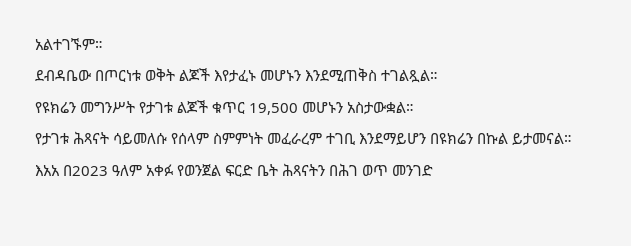አልተገኙም።
ደብዳቤው በጦርነቱ ወቅት ልጆች እየታፈኑ መሆኑን እንደሚጠቅስ ተገልጿል።
የዩክሬን መግንሥት የታገቱ ልጆች ቁጥር 19,500 መሆኑን አስታውቋል።
የታገቱ ሕጻናት ሳይመለሱ የሰላም ስምምነት መፈራረም ተገቢ እንደማይሆን በዩክሬን በኩል ይታመናል።
እአአ በ2023 ዓለም አቀፉ የወንጀል ፍርድ ቤት ሕጻናትን በሕገ ወጥ መንገድ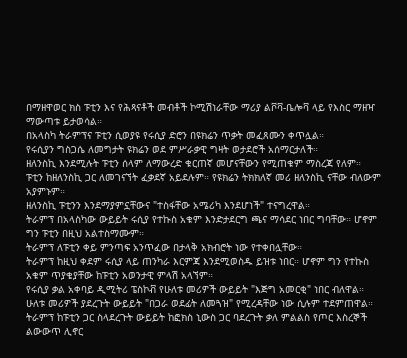በማዘዋወር ክስ ፑቲን እና የሕጻናቶች መብቶች ኮሚሽነራቸው ማሪያ ልቮቫ-ቤሎቫ ላይ የእስር ማዘዣ ማውጣቱ ይታወሳል።
በአላስካ ትራምፕና ፑቲን ሲወያዩ የሩሲያ ድሮን በዩክሬን ጥቃት መፈጸሙን ቀጥሏል።
የሩሲያን ግስጋሴ ለመግታት ዩክሬን ወደ ምሥራቃዊ ግዛት ወታደሮች አሰማርታለች።
ዘለንስኪ እንደሚሉት ፑቲን ሰላም ለማውረድ ቁርጠኛ መሆናቸውን የሚጠቁም ማስረጃ የለም።
ፑቲን ከዘለንስኪ ጋር ለመገናኘት ፈቃደኛ አይደሉም። የዩክሬን ትክክለኛ መሪ ዘለንስኪ ናቸው ብለውም አያምኑም።
ዘለንስኪ ፑቲንን እንደማያምኗቸውና "ተስፋቸው አሜሪካ እንደሆነች" ተናግረዋል።
ትራምፕ በአላስካው ውይይት ሩሲያ የተኩስ አቁም እንድታደርግ ጫና ማሳደር ነበር ግባቸው። ሆኖም ግን ፑቲን በዚህ አልተስማሙም።
ትራምፕ ለፑቲን ቀይ ምንጣፍ አንጥፈው በታላቅ አክብሮት ነው የተቀበሏቸው።
ትራምፕ ከዚህ ቀደም ሩሲያ ላይ ጠንካራ እርምጃ እንደሚወስዱ ይዝቱ ነበር። ሆኖም ግን የተኩስ አቁም ጥያቄያቸው ከፑቲን አወንታዊ ምላሽ አላኘም።
የሩሲያ ቃል አቀባይ ዲሚትሪ ፔስኮቭ የሁለቱ መሪዎች ውይይት "እጅግ አመርቂ" ነበር ብለዋል።
ሁለቱ መሪዎች ያደረጉት ውይይት "በጋራ ወደፊት ለመጓዝ" የሚረዳቸው ነው ሲሉም ተደምጠዋል።
ትራምፕ ከፑቲን ጋር ስላደረጉት ውይይት ከፎክስ ኒውስ ጋር ባደረጉት ቃለ ምልልስ የጦር እስረኞች ልውውጥ ሊኖር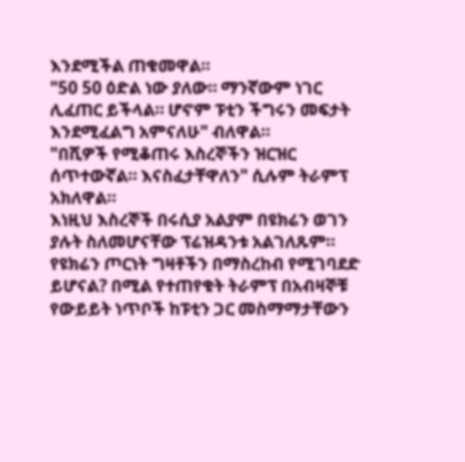እንደሚችል ጠቁመዋል።
"50 50 ዕድል ነው ያለው። ማንኛውም ነገር ሊፈጠር ይችላል። ሆኖም ፑቲን ችግሩን መፍታት እንደሚፈልግ አምናለሁ" ብለዋል።
"በሺዎች የሚቆጠሩ እስረኞችን ዝርዝር ሰጥተውኛል። እናስፈታቸዋለን" ሲሉም ትራምፕ አክለዋል።
እነዚህ እስረኞች በሩሲያ አልያም በዩክሬን ወገን ያሉት ስለመሆናቸው ፕሬዝዳንቱ አልገለጹም።
የዩክሬን ጦርነት ግዛቶችን በማስረከብ የሚገባደድ ይሆናል? በሚል የተጠየቁት ትራምፕ በአብዛኞቹ የውይይት ነጥቦች ከፑቲን ጋር መስማማታቸውን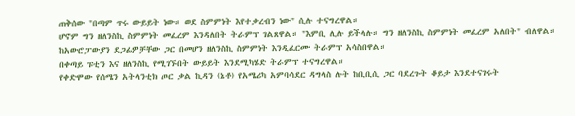ጠቅሰው "በጣም ጥሩ ውይይት ነው። ወደ ስምምነት እየተቃረብን ነው" ሲሉ ተናግረዋል።
ሆኖም ግን ዘለንስኪ ስምምነት መፈረም እንዳለበት ትራምፕ ገልጸዋል። "እምቢ ሊሉ ይችላሉ። ግን ዘለንስኪ ስምምነት መፈረም አለበት" ብለዋል።
ከአውሮፓውያን ደጋፊዎቻቸው ጋር በመሆን ዘለንስኪ ስምምነት እንዲፈርሙ ትራምፕ አሳስበዋል።
በቀጣይ ፑቲን እና ዘለንስኪ የሚገኙበት ውይይት እንደሚካሄድ ትራምፕ ተናግረዋል።
የቀድሞው የሰሜን አትላንቲክ ጦር ቃል ኪዳን (ኔቶ) የአሜሪካ አምባሳደር ዳግላስ ሉት ከቢቢሲ ጋር ባደረጉት ቆይታ እንደተናገሩት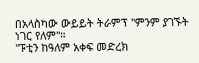በአላስካው ውይይት ትራምፕ "ምንም ያገኙት ነገር የለም"።
"ፑቲን ከዓለም አቀፍ መድረክ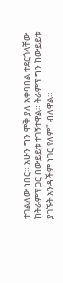ተገልለው ነበር። አሁን ግን ሞቅ ያለ አቀባበል ተደርጎላቸው ከትራምፕ ጋር በውይይቱ ተገኝተዋል። ትራምፕ ግን ከውይይቱ ያገኙት አንዳችም ነገር የለም" ብለዋል።